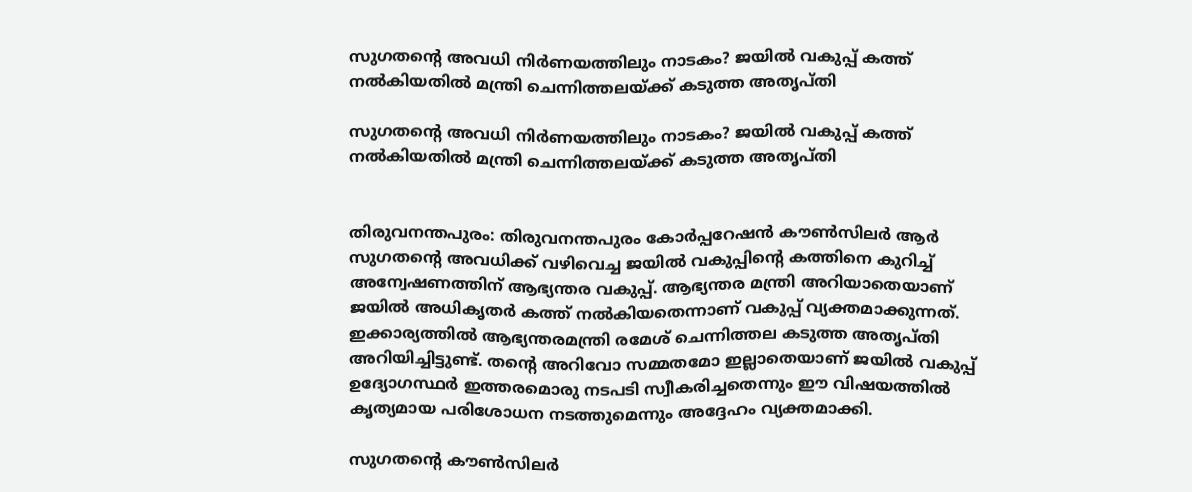സുഗതന്റെ അവധി നിർണയത്തിലും നാ‌‌ടകം? ജയിൽ വകുപ്പ് കത്ത് നൽകിയതിൽ മന്ത്രി ചെന്നിത്തലയ്ക്ക് കടുത്ത അതൃപ്തി

സുഗതന്റെ അവധി നിർണയത്തിലും നാ‌‌ടകം? ജയിൽ വകുപ്പ് കത്ത് നൽകിയതിൽ മന്ത്രി ചെന്നിത്തലയ്ക്ക് കടുത്ത അതൃപ്തി


തിരുവനന്തപുരം: തിരുവനന്തപുരം കോർപ്പറേഷൻ കൗൺസിലർ ആർ സുഗതന്റെ അവധിക്ക് വഴിവെച്ച ജയിൽ വകുപ്പിന്റെ കത്തിനെ കുറിച്ച് അന്വേഷണത്തിന് ആഭ്യന്തര വകുപ്പ്. ആഭ്യന്തര മന്ത്രി അറിയാതെയാണ് ജയിൽ അധികൃതർ കത്ത് നൽകിയതെന്നാണ് വകുപ്പ് വ്യക്തമാക്കുന്നത്. ഇക്കാര്യത്തിൽ ആഭ്യന്തരമന്ത്രി രമേശ്‌ ചെന്നിത്തല കടുത്ത അതൃപ്തി അറിയിച്ചിട്ടുണ്ട്. തന്റെ അറിവോ സമ്മതമോ ഇല്ലാതെയാണ് ജയിൽ വകുപ്പ് ഉദ്യോഗസ്ഥർ ഇത്തരമൊരു നടപടി സ്വീകരിച്ചതെന്നും ഈ വിഷയത്തിൽ കൃത്യമായ പരിശോധന നടത്തുമെന്നും അദ്ദേഹം വ്യക്തമാക്കി.

സുഗതന്റെ കൗൺസിലർ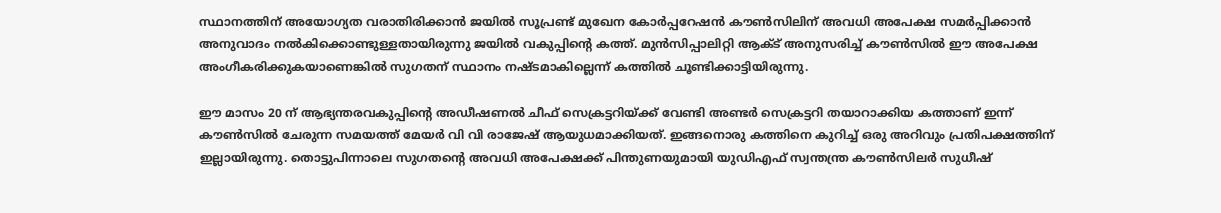സ്ഥാനത്തിന് അയോഗ്യത വരാതിരിക്കാൻ ജയിൽ സൂപ്രണ്ട് മുഖേന കോർപ്പറേഷൻ കൗൺസിലിന് അവധി അപേക്ഷ സമർപ്പിക്കാൻ അനുവാദം നൽകിക്കൊണ്ടുള്ളതായിരുന്നു ജയിൽ വകുപ്പിന്റെ കത്ത്. മുൻസിപ്പാലിറ്റി ആക്ട് അനുസരിച്ച് കൗൺസിൽ ഈ അപേക്ഷ അംഗീകരിക്കുകയാണെങ്കിൽ സുഗതന് സ്ഥാനം നഷ്ടമാകില്ലെന്ന് കത്തിൽ ചൂണ്ടിക്കാട്ടിയിരുന്നു.

ഈ മാസം 20 ന് ആഭ്യന്തരവകുപ്പിന്റെ അഡീഷണൽ ചീഫ് സെക്രട്ടറിയ്ക്ക് വേണ്ടി അണ്ടർ സെക്രട്ടറി തയാറാക്കിയ കത്താണ് ഇന്ന് കൗൺസിൽ ചേരുന്ന സമയത്ത് മേയർ വി വി രാജേഷ് ആയുധമാക്കിയത്. ഇങ്ങനൊരു കത്തിനെ കുറിച്ച് ഒരു അറിവും പ്രതിപക്ഷത്തിന് ഇല്ലായിരുന്നു. തൊട്ടുപിന്നാലെ സുഗതന്റെ അവധി അപേക്ഷക്ക് പിന്തുണയുമായി യുഡിഎഫ് സ്വന്തന്ത്ര കൗൺസിലർ സുധീഷ്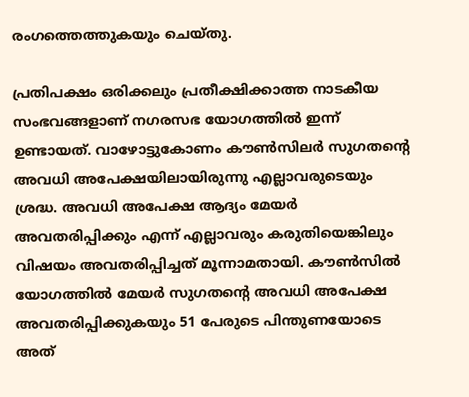രംഗത്തെത്തുകയും ചെയ്തു.

പ്രതിപക്ഷം ഒരിക്കലും പ്രതീക്ഷിക്കാത്ത നാടകീയ സംഭവങ്ങളാണ് നഗരസഭ യോഗത്തിൽ ഇന്ന് ഉണ്ടായത്. വാഴോട്ടുകോണം കൗൺസിലർ സുഗതന്റെ അവധി അപേക്ഷയിലായിരുന്നു എല്ലാവരുടെയും ശ്രദ്ധ. അവധി അപേക്ഷ ആദ്യം മേയർ അവതരിപ്പിക്കും എന്ന് എല്ലാവരും കരുതിയെങ്കിലും വിഷയം അവതരിപ്പിച്ചത് മൂന്നാമതായി. കൗൺസിൽ യോഗത്തിൽ മേയർ സുഗതന്റെ അവധി അപേക്ഷ അവതരിപ്പിക്കുകയും 51 പേരുടെ പിന്തുണയോടെ അത്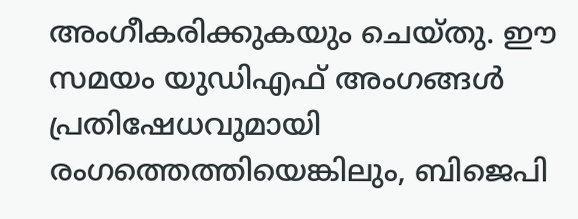അംഗീകരിക്കുകയും ചെയ്തു. ഈ സമയം യുഡിഎഫ് അംഗങ്ങൾ പ്രതിഷേധവുമായി രംഗത്തെത്തിയെങ്കിലും, ബിജെപി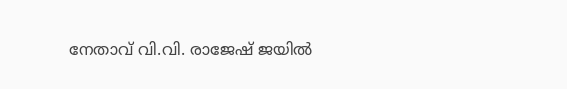നേതാവ് വി.വി. രാജേഷ് ജയിൽ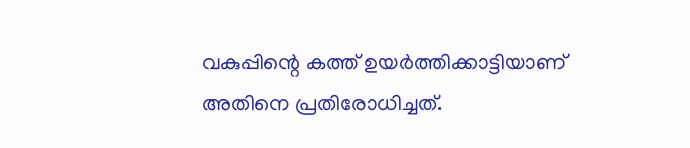വകുപ്പിന്റെ കത്ത് ഉയർത്തിക്കാട്ടിയാണ് അതിനെ പ്രതിരോധിച്ചത്.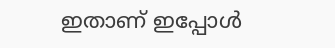ഇതാണ് ഇപ്പോൾ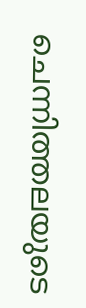ചെന്നിത്തലയുടെ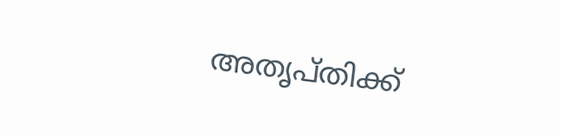അതൃപ്തിക്ക്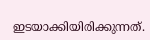ഇടയാക്കിയിരിക്കുന്നത്.